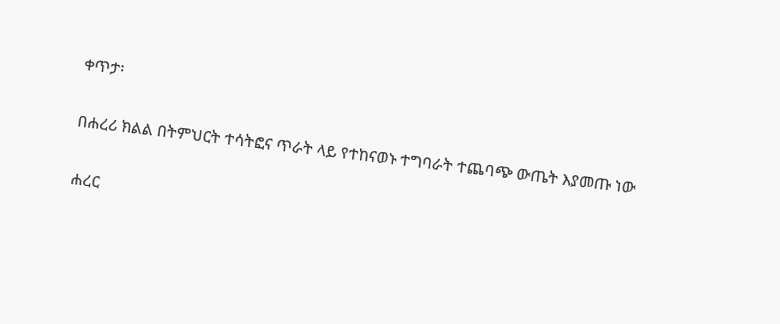ቀጥታ፡

በሐረሪ ክልል በትምህርት ተሳትፎና ጥራት ላይ የተከናወኑ ተግባራት ተጨባጭ ውጤት እያመጡ ነው

ሐረር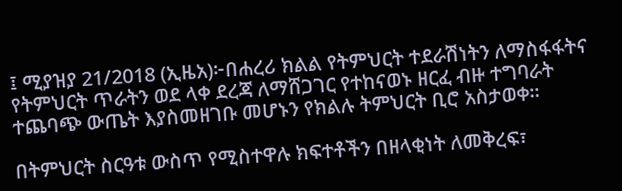፤ ሚያዝያ 21/2018 (ኢዜአ)፦በሐረሪ ክልል የትምህርት ተደራሽነትን ለማስፋፋትና የትምህርት ጥራትን ወደ ላቀ ደረጃ ለማሸጋገር የተከናወኑ ዘርፈ ብዙ ተግባራት ተጨባጭ ውጤት እያስመዘገቡ መሆኑን የክልሉ ትምህርት ቢሮ አስታወቀ።

በትምህርት ስርዓቱ ውስጥ የሚስተዋሉ ክፍተቶችን በዘላቂነት ለመቅረፍ፣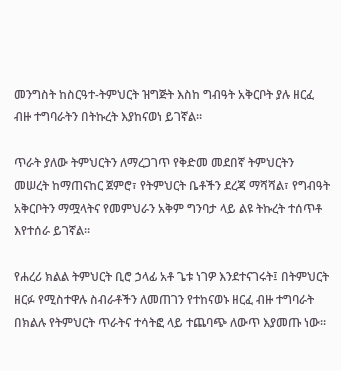መንግስት ከስርዓተ-ትምህርት ዝግጅት እስከ ግብዓት አቅርቦት ያሉ ዘርፈ ብዙ ተግባራትን በትኩረት እያከናወነ ይገኛል።

ጥራት ያለው ትምህርትን ለማረጋገጥ የቅድመ መደበኛ ትምህርትን መሠረት ከማጠናከር ጀምሮ፣ የትምህርት ቤቶችን ደረጃ ማሻሻል፣ የግብዓት አቅርቦትን ማሟላትና የመምህራን አቅም ግንባታ ላይ ልዩ ትኩረት ተሰጥቶ እየተሰራ ይገኛል።

የሐረሪ ክልል ትምህርት ቢሮ ኃላፊ አቶ ጌቱ ነገዎ እንደተናገሩት፤ በትምህርት ዘርፉ የሚስተዋሉ ስብራቶችን ለመጠገን የተከናወኑ ዘርፈ ብዙ ተግባራት በክልሉ የትምህርት ጥራትና ተሳትፎ ላይ ተጨባጭ ለውጥ እያመጡ ነው።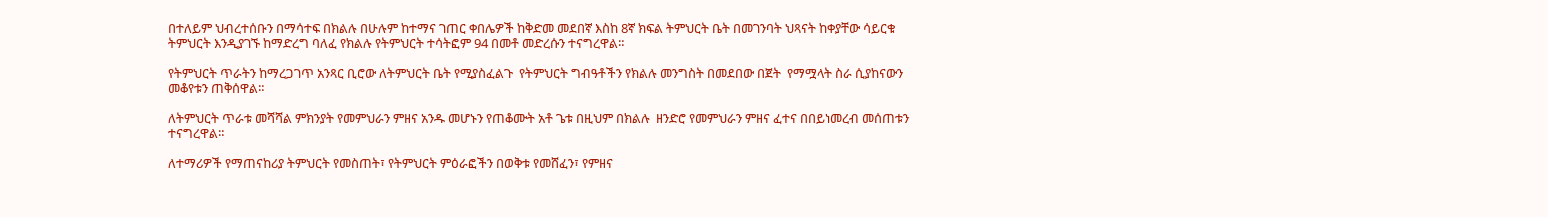በተለይም ህብረተሰቡን በማሳተፍ በክልሉ በሁሉም ከተማና ገጠር ቀበሌዎች ከቅድመ መደበኛ እስከ 8ኛ ክፍል ትምህርት ቤት በመገንባት ህጻናት ከቀያቸው ሳይርቁ ትምህርት እንዲያገኙ ከማድረግ ባለፈ የክልሉ የትምህርት ተሳትፎም 94 በመቶ መድረሱን ተናግረዋል።

የትምህርት ጥራትን ከማረጋገጥ አንጻር ቢሮው ለትምህርት ቤት የሚያስፈልጉ  የትምህርት ግብዓቶችን የክልሉ መንግስት በመደበው በጀት  የማሟላት ስራ ሲያከናውን መቆየቱን ጠቅሰዋል።

ለትምህርት ጥራቱ መሻሻል ምክንያት የመምህራን ምዘና አንዱ መሆኑን የጠቆሙት አቶ ጌቱ በዚህም በክልሉ  ዘንድሮ የመምህራን ምዘና ፈተና በበይነመረብ መሰጠቱን ተናግረዋል።

ለተማሪዎች የማጠናከሪያ ትምህርት የመስጠት፣ የትምህርት ምዕራፎችን በወቅቱ የመሸፈን፣ የምዘና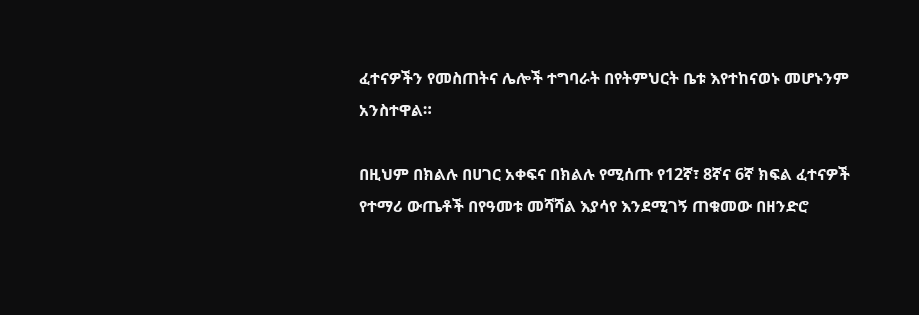ፈተናዎችን የመስጠትና ሌሎች ተግባራት በየትምህርት ቤቱ እየተከናወኑ መሆኑንም አንስተዋል።

በዚህም በክልሉ በሀገር አቀፍና በክልሉ የሚሰጡ የ12ኛ፣ 8ኛና 6ኛ ክፍል ፈተናዎች የተማሪ ውጤቶች በየዓመቱ መሻሻል እያሳየ እንደሚገኝ ጠቁመው በዘንድሮ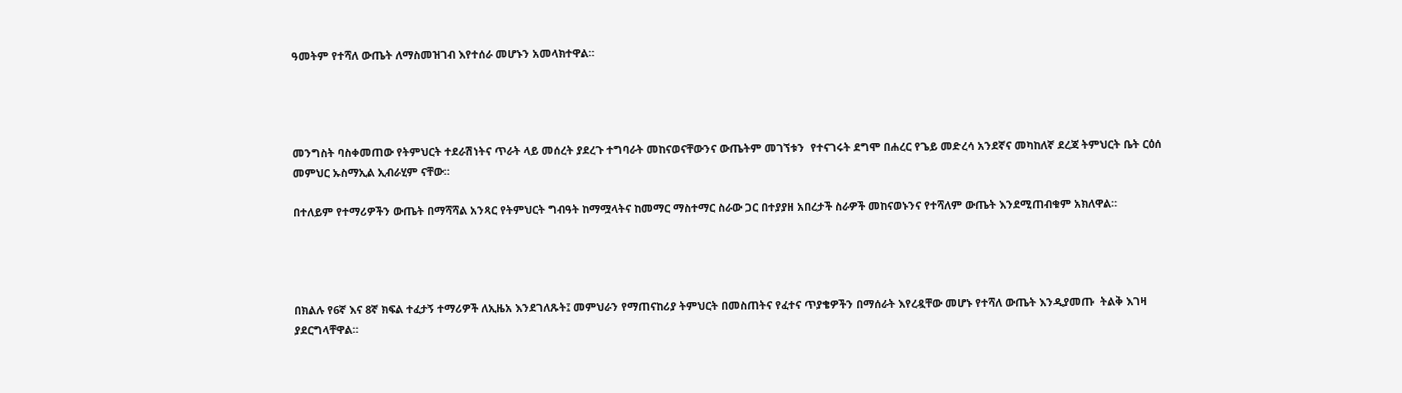ዓመትም የተሻለ ውጤት ለማስመዝገብ እየተሰራ መሆኑን አመላክተዋል።




መንግስት ባስቀመጠው የትምህርት ተደራሽነትና ጥራት ላይ መሰረት ያደረጉ ተግባራት መከናወናቸውንና ውጤትም መገኘቱን  የተናገሩት ደግሞ በሐረር የጌይ መድረሳ አንደኛና መካከለኛ ደረጃ ትምህርት ቤት ርዕሰ መምህር ኡስማኢል ኢብራሂም ናቸው።

በተለይም የተማሪዎችን ውጤት በማሻሻል አንጻር የትምህርት ግብዓት ከማሟላትና ከመማር ማስተማር ስራው ጋር በተያያዘ አበረታች ስራዎች መከናወኑንና የተሻለም ውጤት እንደሚጠብቁም አክለዋል።




በክልሉ የ6ኛ እና 8ኛ ክፍል ተፈታኝ ተማሪዎች ለኢዜአ እንደገለጹት፤ መምህራን የማጠናከሪያ ትምህርት በመስጠትና የፈተና ጥያቄዎችን በማሰራት እየረዷቸው መሆኑ የተሻለ ውጤት እንዲያመጡ  ትልቅ እገዛ ያደርግላቸዋል።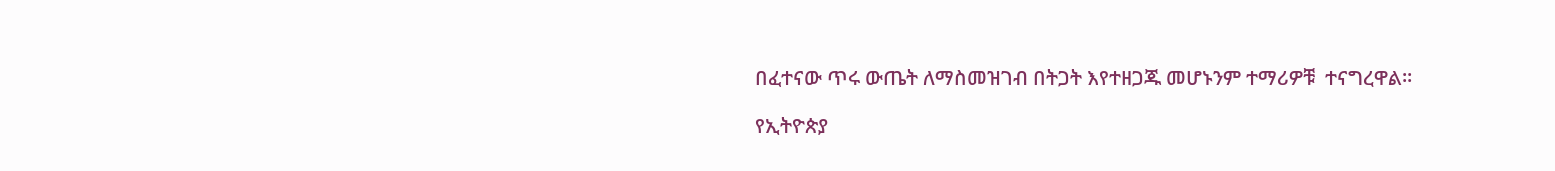በፈተናው ጥሩ ውጤት ለማስመዝገብ በትጋት እየተዘጋጁ መሆኑንም ተማሪዎቹ  ተናግረዋል።

የኢትዮጵያ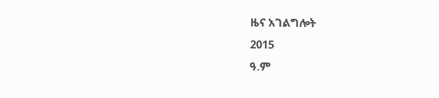ዜና አገልግሎት
2015
ዓ.ም